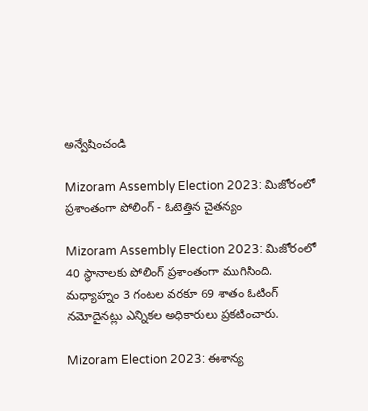అన్వేషించండి

Mizoram Assembly Election 2023: మిజోరంలో ప్రశాంతంగా పోలింగ్ - ఓటెత్తిన చైతన్యం

Mizoram Assembly Election 2023: మిజోరంలో 40 స్థానాలకు పోలింగ్ ప్రశాంతంగా ముగిసింది. మధ్యాహ్నం 3 గంటల వరకూ 69 శాతం ఓటింగ్ నమోదైనట్లు ఎన్నికల అధికారులు ప్రకటించారు.

Mizoram Election 2023: ఈశాన్య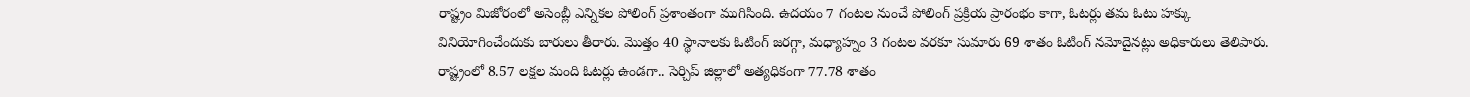రాష్ట్రం మిజోరంలో అసెంబ్లీ ఎన్నికల పోలింగ్ ప్రశాంతంగా ముగిసింది. ఉదయం 7 గంటల నుంచే పోలింగ్ ప్రక్రియ ప్రారంభం కాగా, ఓటర్లు తమ ఓటు హక్కు వినియోగించేందుకు బారులు తీరారు. మొత్తం 40 స్థానాలకు ఓటింగ్ జరగ్గా, మధ్యాహ్నం 3 గంటల వరకూ సుమారు 69 శాతం ఓటింగ్ నమోదైనట్లు అధికారులు తెలిపారు. రాష్ట్రంలో 8.57 లక్షల మంది ఓటర్లు ఉండగా.. సెర్చిప్ జిల్లాలో అత్యధికంగా 77.78 శాతం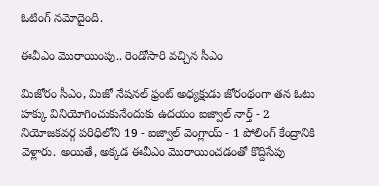ఓటింగ్ నమోదైంది.

ఈవీఎం మొరాయింపు.. రెండోసారి వచ్చిన సీఎం

మిజోరం సీఎం, మిజో నేషనల్ ఫ్రంట్ అధ్యక్షుడు జోరంథంగా తన ఓటు హక్కు వినియోగించుకునేందుకు ఉదయం ఐజ్వాల్ నార్త్ - 2 నియోజకవర్గ పరిధిలోని 19 - ఐజ్వాల్ వెంగ్లాయ్ - 1 పోలింగ్ కేంద్రానికి వెళ్లారు. అయితే, అక్కడ ఈవీఎం మొరాయించడంతో కొద్దిసేపు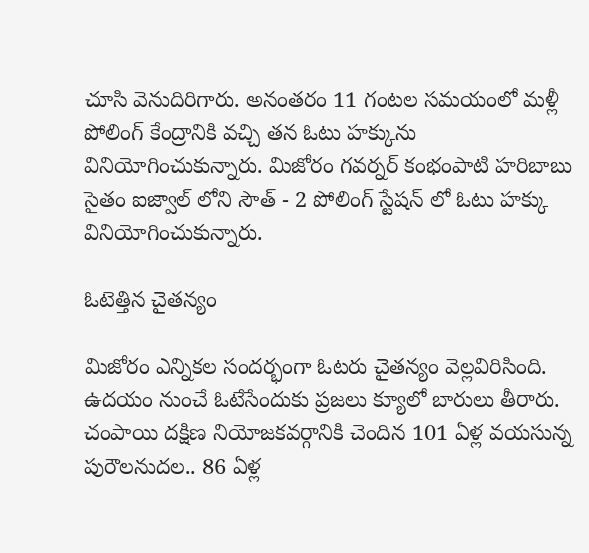చూసి వెనుదిరిగారు. అనంతరం 11 గంటల సమయంలో మళ్లీ పోలింగ్‌ కేంద్రానికి వచ్చి తన ఓటు హక్కును వినియోగించుకున్నారు. మిజోరం గవర్నర్ కంభంపాటి హరిబాబు సైతం ఐజ్వాల్ లోని సౌత్ - 2 పోలింగ్ స్టేషన్ లో ఓటు హక్కు వినియోగించుకున్నారు.

ఓటెత్తిన చైతన్యం

మిజోరం ఎన్నికల సందర్భంగా ఓటరు చైతన్యం వెల్లవిరిసింది. ఉదయం నుంచే ఓటేసేందుకు ప్రజలు క్యూలో బారులు తీరారు. చంపాయి దక్షిణ నియోజకవర్గానికి చెందిన 101 ఏళ్ల వయసున్న పురౌలనుదల.. 86 ఏళ్ల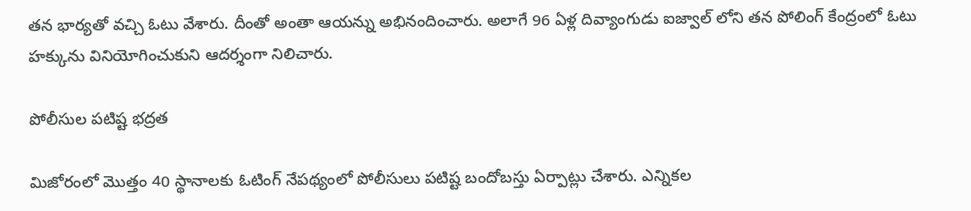తన భార్యతో వచ్చి ఓటు వేశారు. దీంతో అంతా ఆయన్ను అభినందించారు. అలాగే 96 ఏళ్ల దివ్యాంగుడు ఐజ్వాల్ లోని తన పోలింగ్ కేంద్రంలో ఓటు హక్కును వినియోగించుకుని ఆదర్శంగా నిలిచారు.

పోలీసుల పటిష్ట భద్రత

మిజోరంలో మొత్తం 40 స్థానాలకు ఓటింగ్‌ నేపథ్యంలో పోలీసులు పటిష్ట బందోబస్తు ఏర్పాట్లు చేశారు. ఎన్నికల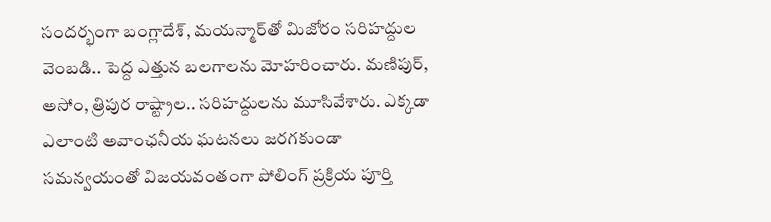సందర్భంగా బంగ్లాదేశ్, మయన్మార్‌తో మిజోరం సరిహద్దుల వెంబడి.. పెద్ద ఎత్తున బలగాలను మోహరించారు. మణిపుర్‌, అసోం, త్రిపుర రాష్ట్రాల.. సరిహద్దులను మూసివేశారు. ఎక్కడా ఎలాంటి అవాంఛనీయ ఘటనలు జరగకుండా సమన్వయంతో విజయవంతంగా పోలింగ్ ప్రక్రియ పూర్తి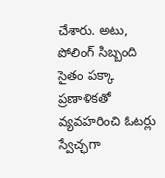చేశారు. అటు, పోలింగ్ సిబ్బంది సైతం పక్కా ప్రణాళికతో వ్యవహరించి ఓటర్లు స్వేచ్ఛగా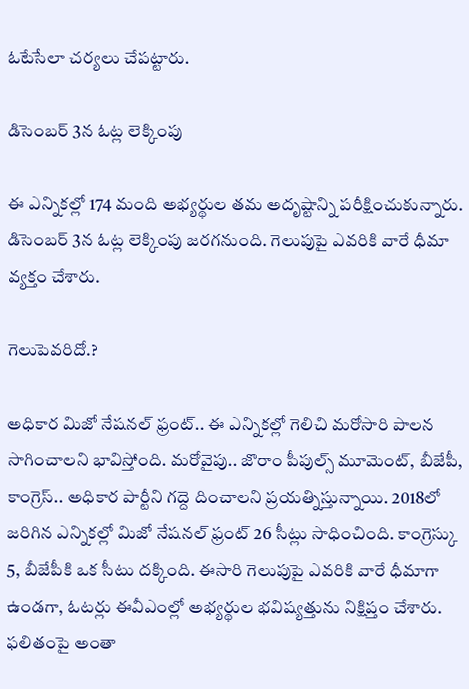ఓటేసేలా చర్యలు చేపట్టారు.

డిసెంబర్ 3న ఓట్ల లెక్కింపు

ఈ ఎన్నికల్లో 174 మంది అభ్యర్థుల తమ అదృష్టాన్ని పరీక్షించుకున్నారు. డిసెంబర్ 3న ఓట్ల లెక్కింపు జరగనుంది. గెలుపుపై ఎవరికి వారే ధీమా వ్యక్తం చేశారు.

గెలుపెవరిదో.?

అధికార మిజో నేషనల్ ఫ్రంట్.. ఈ ఎన్నికల్లో గెలిచి మరోసారి పాలన సాగించాలని భావిస్తోంది. మరోవైపు.. జొరాం పీపుల్స్ మూమెంట్, బీజేపీ, కాంగ్రెస్.. అధికార పార్టీని గద్దె దించాలని ప్రయత్నిస్తున్నాయి. 2018లో జరిగిన ఎన్నికల్లో మిజో నేషనల్ ఫ్రంట్ 26 సీట్లు సాధించింది. కాంగ్రెస్కు 5, బీజేపీకి ఒక సీటు దక్కింది. ఈసారి గెలుపుపై ఎవరికి వారే ధీమాగా ఉండగా, ఓటర్లు ఈవీఎంల్లో అభ్యర్థుల భవిష్యత్తును నిక్షిప్తం చేశారు. ఫలితంపై అంతా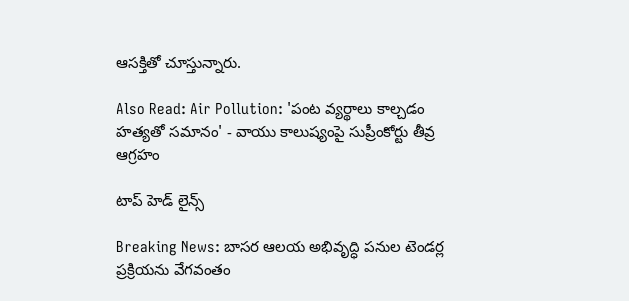ఆసక్తితో చూస్తున్నారు.

Also Read: Air Pollution: 'పంట వ్యర్థాలు కాల్చడం హత్యతో సమానం' - వాయు కాలుష్యంపై సుప్రీంకోర్టు తీవ్ర ఆగ్రహం

టాప్ హెడ్ లైన్స్

Breaking News: బాసర ఆలయ అభివృద్ధి పనుల టెండర్ల ప్రక్రియను వేగవంతం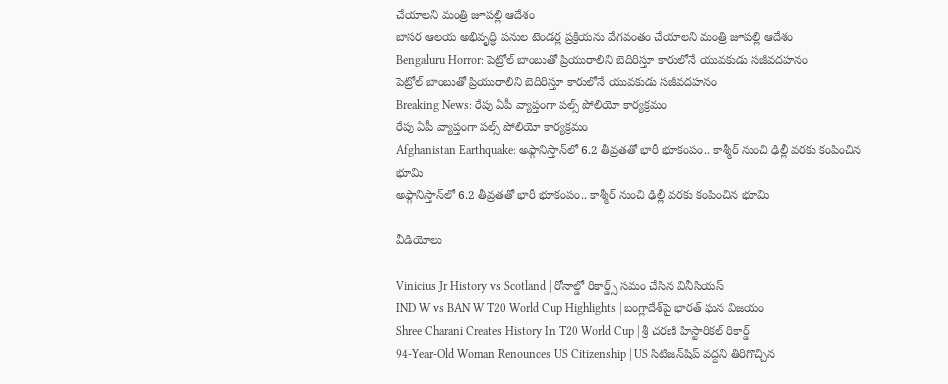చేయాలని మంత్రి జూపల్లి ఆదేశం
బాసర ఆలయ అభివృద్ధి పనుల టెండర్ల ప్రక్రియను వేగవంతం చేయాలని మంత్రి జూపల్లి ఆదేశం
Bengaluru Horror: పెట్రోల్ బాంబుతో ప్రియురాలిని బెదిరిస్తూ కారులోనే యువకుడు సజీవదహనం
పెట్రోల్ బాంబుతో ప్రియురాలిని బెదిరిస్తూ కారులోనే యువకుడు సజీవదహనం
Breaking News: రేపు ఏపీ వ్యాప్తంగా పల్స్ పోలియో కార్యక్రమం
రేపు ఏపీ వ్యాప్తంగా పల్స్ పోలియో కార్యక్రమం
Afghanistan Earthquake: అఫ్గానిస్తాన్‌లో 6.2 తీవ్రతతో భారీ భూకంపం.. కాశ్మీర్ నుంచి ఢిల్లీ వరకు కంపించిన భూమి
అఫ్గానిస్తాన్‌లో 6.2 తీవ్రతతో భారీ భూకంపం.. కాశ్మీర్ నుంచి ఢిల్లీ వరకు కంపించిన భూమి

వీడియోలు

Vinicius Jr History vs Scotland | రోనాల్డో రికార్డ్స్ సమం చేసిన వినీసియస్
IND W vs BAN W T20 World Cup Highlights | బంగ్లాదేశ్‌పై భారత్ ఘన విజయం
Shree Charani Creates History In T20 World Cup | శ్రీ చరణి హిస్టారికల్ రికార్డ్
94-Year-Old Woman Renounces US Citizenship | US సిటిజన్‌షిప్ వద్దని తిరిగొచ్చిన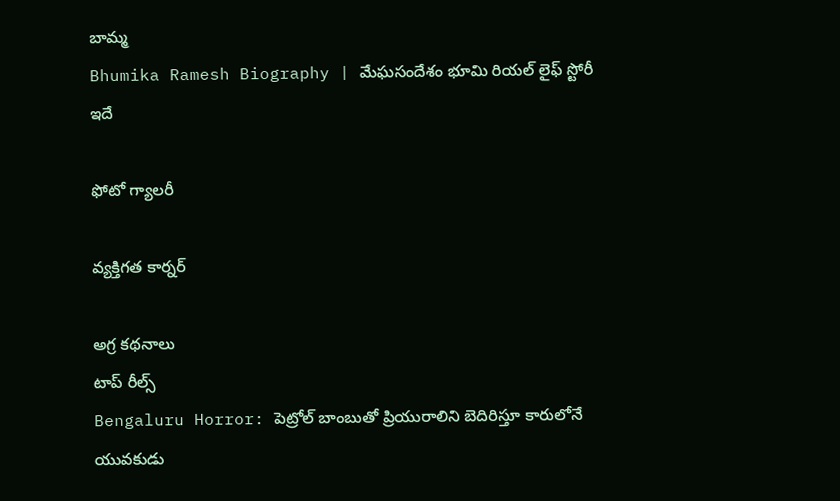బామ్మ
Bhumika Ramesh Biography | మేఘసందేశం భూమి రియల్ లైఫ్ స్టోరీ ఇదే

ఫోటో గ్యాలరీ

వ్యక్తిగత కార్నర్

అగ్ర కథనాలు
టాప్ రీల్స్
Bengaluru Horror: పెట్రోల్ బాంబుతో ప్రియురాలిని బెదిరిస్తూ కారులోనే యువకుడు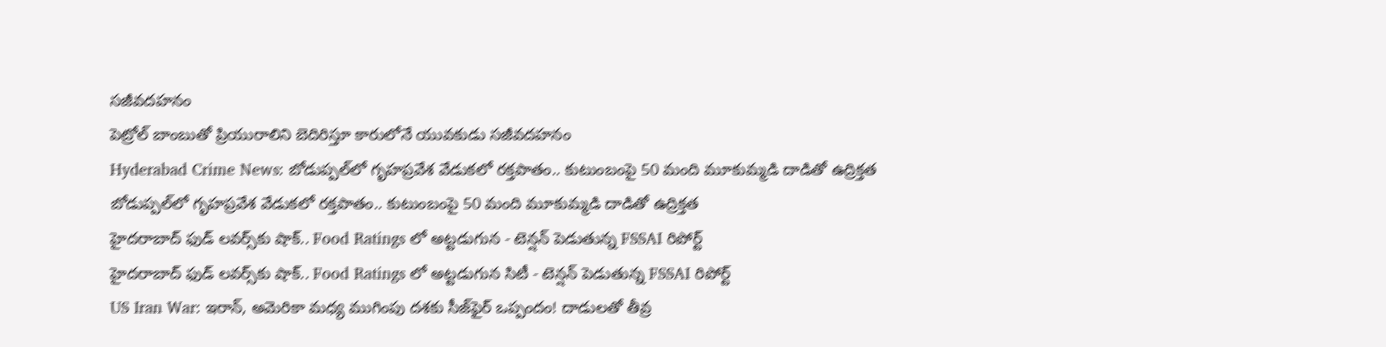సజీవదహనం
పెట్రోల్ బాంబుతో ప్రియురాలిని బెదిరిస్తూ కారులోనే యువకుడు సజీవదహనం
Hyderabad Crime News: బోడుప్పల్‌లో గృహప్రవేశ వేడుకలో రక్తపాతం.. కుటుంబంపై 50 మంది మూకుమ్మడి దాడితో ఉద్రిక్తత
బోడుప్పల్‌లో గృహప్రవేశ వేడుకలో రక్తపాతం.. కుటుంబంపై 50 మంది మూకుమ్మడి దాడితో ఉద్రిక్తత
హైదరాబాద్ ఫుడ్ లవర్స్‌కు షాక్.. Food Ratings లో అట్టడుగున - టెన్షన్ పెడుతున్న FSSAI రిపోర్ట్
హైదరాబాద్ ఫుడ్ లవర్స్‌కు షాక్.. Food Ratings లో అట్టడుగున సిటీ - టెన్షన్ పెడుతున్న FSSAI రిపోర్ట్
US Iran War: ఇరాన్, అమెరికా మధ్య ముగింపు దశకు సీజ్‌ఫైర్ ఒప్పందం! దాడులతో తీవ్ర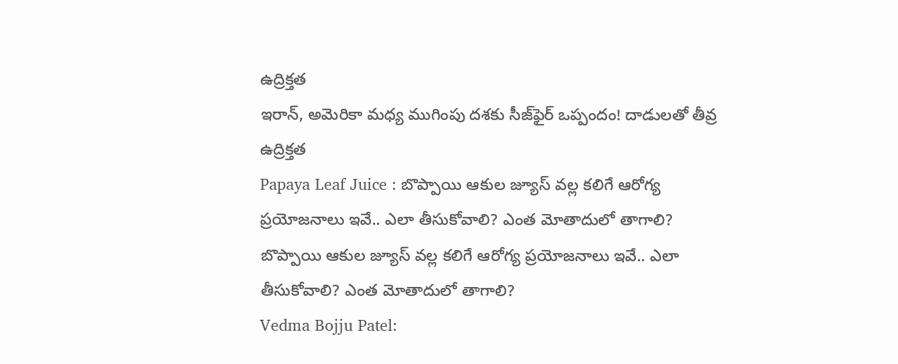ఉద్రిక్తత
ఇరాన్, అమెరికా మధ్య ముగింపు దశకు సీజ్‌ఫైర్ ఒప్పందం! దాడులతో తీవ్ర ఉద్రిక్తత
Papaya Leaf Juice : బొప్పాయి ఆకుల జ్యూస్ వల్ల కలిగే ఆరోగ్య ప్రయోజనాలు ఇవే.. ఎలా తీసుకోవాలి? ఎంత మోతాదులో తాగాలి?
బొప్పాయి ఆకుల జ్యూస్ వల్ల కలిగే ఆరోగ్య ప్రయోజనాలు ఇవే.. ఎలా తీసుకోవాలి? ఎంత మోతాదులో తాగాలి?
Vedma Bojju Patel: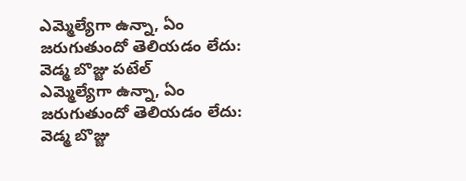ఎమ్మెల్యేగా ఉన్నా, ఏం జరుగుతుందో తెలియడం లేదు: వెడ్మ బొజ్జు పటేల్
ఎమ్మెల్యేగా ఉన్నా, ఏం జరుగుతుందో తెలియడం లేదు: వెడ్మ బొజ్జు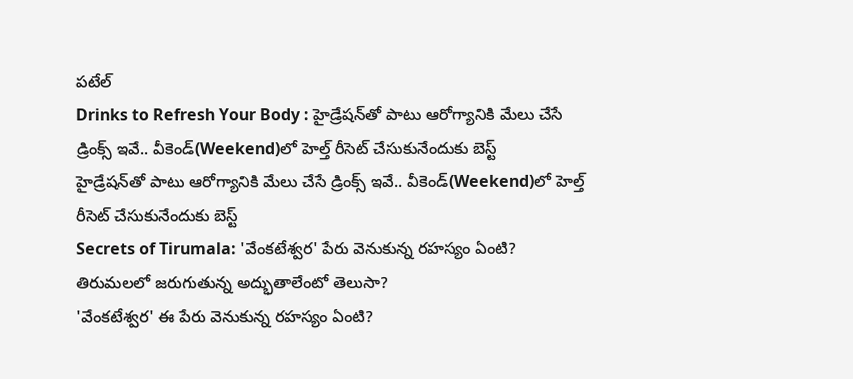పటేల్
Drinks to Refresh Your Body : హైడ్రేషన్‌తో పాటు ఆరోగ్యానికి మేలు చేసే డ్రింక్స్ ఇవే.. వీకెండ్‌(Weekend)లో హెల్త్ రీసెట్ చేసుకునేందుకు బెస్ట్
హైడ్రేషన్‌తో పాటు ఆరోగ్యానికి మేలు చేసే డ్రింక్స్ ఇవే.. వీకెండ్‌(Weekend)లో హెల్త్ రీసెట్ చేసుకునేందుకు బెస్ట్
Secrets of Tirumala: 'వేంకటేశ్వర' పేరు వెనుకున్న రహస్యం ఏంటి? తిరుమలలో జరుగుతున్న అద్భుతాలేంటో తెలుసా?
'వేంకటేశ్వర' ఈ పేరు వెనుకున్న రహస్యం ఏంటి?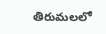తిరుమలలో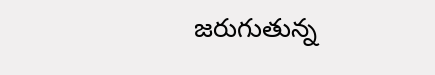జరుగుతున్న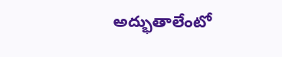అద్భుతాలేంటో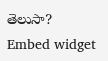తెలుసా?
Embed widget